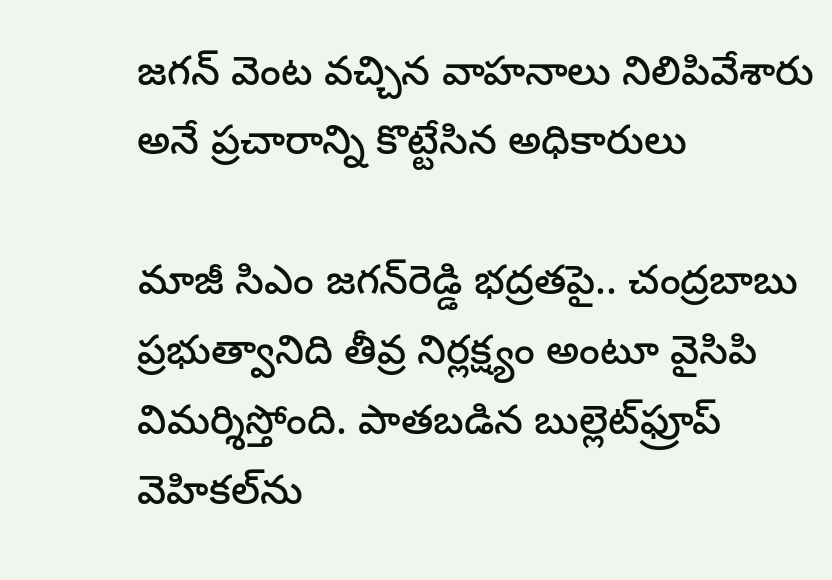జగన్ వెంట వచ్చిన వాహనాలు నిలిపివేశారు అనే ప్రచారాన్ని కొట్టేసిన అధికారులు

మాజీ సిఎం జగన్‌రెడ్డి భద్రతపై.. చంద్రబాబు ప్రభుత్వానిది తీవ్ర నిర్లక్ష్యం అంటూ వైసిపి విమర్శిస్తోంది. పాతబడిన బుల్లెట్‌ఫ్రూప్‌ వెహికల్‌ను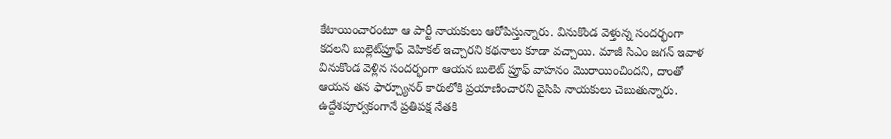కేటాయించారంటూ ఆ పార్టీ నాయకులు ఆరోపిస్తున్నారు. వినుకొండ వెళ్తున్న సందర్భంగా కదలని బుల్లెట్‌ప్రూఫ్‌ వెహికల్‌ ఇచ్చారని కథనాలు కూడా వచ్చాయి. మాజీ సిఎం జగన్ ఇవాళ వినుకొండ వెళ్లిన సందర్భంగా ఆయన బులెట్ ప్రూఫ్ వాహనం మొరాయించిందని, దాంతో ఆయన తన ఫార్చ్యూనర్ కారులోకి ప్రయాణించారని వైసిపి నాయకులు చెబుతున్నారు. ఉద్దేశపూర్వకంగానే ప్రతిపక్ష నేతకి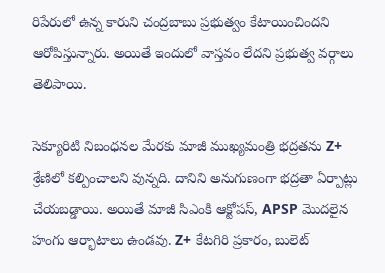రిపేరులో ఉన్న కారుని చంద్రబాబు ప్రభుత్వం కేటాయించిందని ఆరోపిస్తున్నారు. అయితే ఇందులో వాస్తవం లేదని ప్రభుత్వ వర్గాలు తెలిపాయి.

సెక్యూరిటి నిబంధనల మేరకు మాజీ ముఖ్యమంత్రి భద్రతను Z+ శ్రేణిలో కల్పించాలని వున్నది. దానిని అనుగుణంగా భద్రతా ఏర్పాట్లు చేయబడ్డాయి. అయితే మాజీ సిఎంకి ఆక్టోపస్, APSP మొదలైన హంగు ఆర్భాటాలు ఉండవు. Z+ కేటగిరి ప్రకారం, బులెట్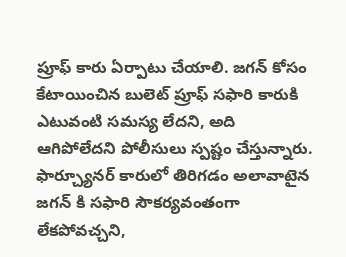ప్రూఫ్ కారు ఏర్పాటు చేయాలి. జగన్ కోసం కేటాయించిన బులెట్ ప్రూఫ్ సఫారి కారుకి ఎటువంటి సమస్య లేదని, అది ఆగిపోలేదని పోలీసులు స్పష్టం చేస్తున్నారు. ఫార్చ్యూనర్ కారులో తిరిగడం అలావాటైన జగన్ కి సఫారి సౌకర్యవంతంగా లేకపోవచ్చని,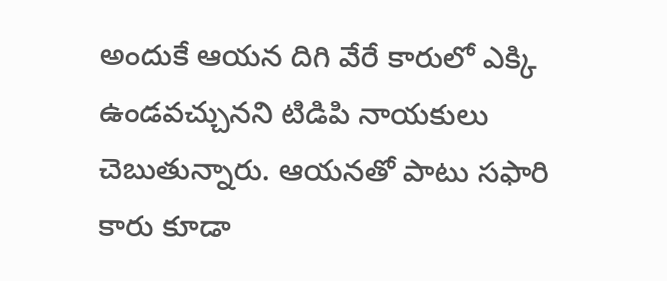అందుకే ఆయన దిగి వేరే కారులో ఎక్కి ఉండవచ్చునని టిడిపి నాయకులు చెబుతున్నారు. ఆయనతో పాటు సఫారి కారు కూడా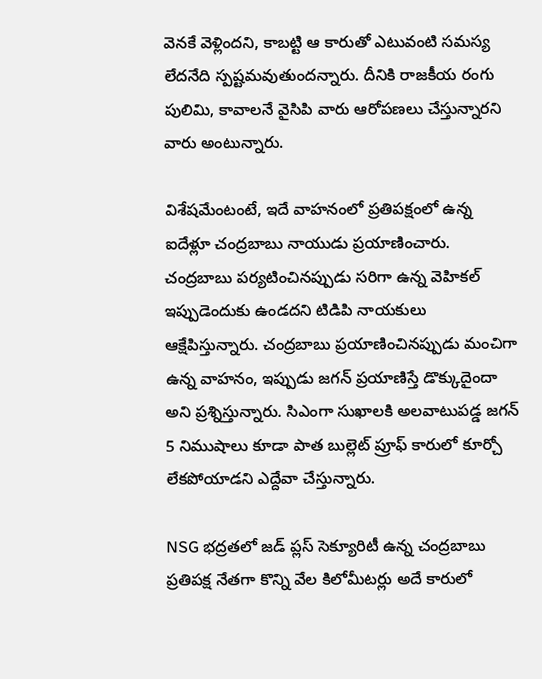వెనకే వెళ్లిందని, కాబట్టి ఆ కారుతో ఎటువంటి సమస్య లేదనేది స్పష్టమవుతుందన్నారు. దీనికి రాజకీయ రంగు పులిమి, కావాలనే వైసిపి వారు ఆరోపణలు చేస్తున్నారని వారు అంటున్నారు.

విశేషమేంటంటే, ఇదే వాహనంలో ప్రతిపక్షంలో ఉన్న ఐదేళ్లూ చంద్రబాబు నాయుడు ప్రయాణించారు. చంద్రబాబు పర్యటించినప్పుడు సరిగా ఉన్న వెహికల్ ఇప్పుడెందుకు ఉండదని టిడిపి నాయకులు ఆక్షేపిస్తున్నారు. చంద్రబాబు ప్రయాణించినప్పుడు మంచిగా ఉన్న వాహనం, ఇప్పుడు జగన్ ప్రయాణిస్తే డొక్కుదైందా అని ప్రశ్నిస్తున్నారు. సిఎంగా సుఖాలకి అలవాటుపడ్డ జగన్ 5 నిముషాలు కూడా పాత బుల్లెట్ ప్రూఫ్ కారులో కూర్చో లేకపోయాడని ఎద్దేవా చేస్తున్నారు.

NSG భద్రతలో జడ్ ప్లస్ సెక్యూరిటీ ఉన్న చంద్రబాబు ప్రతిపక్ష నేతగా కొన్ని వేల కిలోమీటర్లు అదే కారులో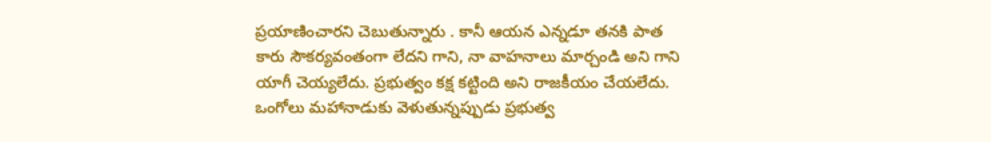ప్రయాణించారని చెబుతున్నారు . కానీ ఆయన ఎన్నడూ తనకి పాత కారు సౌకర్యవంతంగా లేదని గాని, నా వాహనాలు మార్చండి అని గాని యాగీ చెయ్యలేదు. ప్రభుత్వం కక్ష కట్టింది అని రాజకీయం చేయలేదు. ఒంగోలు మహానాడుకు వెళుతున్నప్పుడు ప్రభుత్వ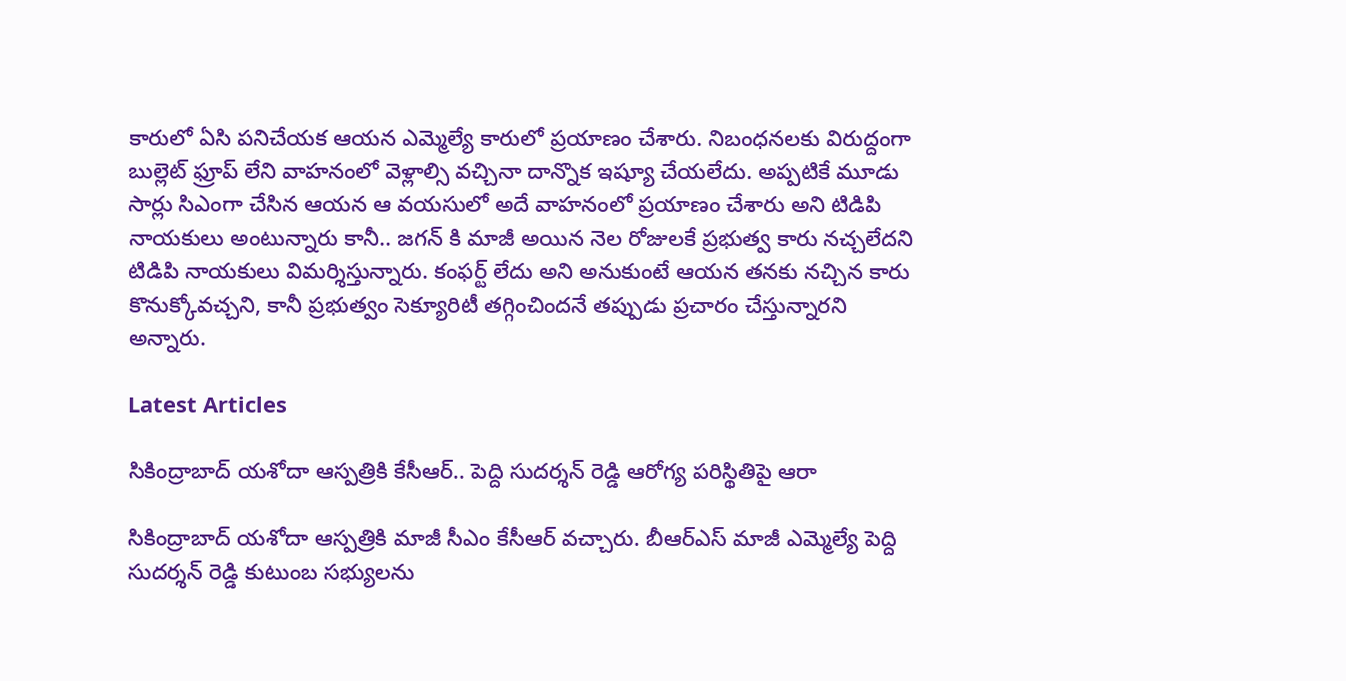కారులో ఏసి పనిచేయక ఆయన ఎమ్మెల్యే కారులో ప్రయాణం చేశారు. నిబంధనలకు విరుద్దంగా బుల్లెట్ ఫ్రూప్ లేని వాహనంలో వెళ్లాల్సి వచ్చినా దాన్నొక ఇష్యూ చేయలేదు. అప్పటికే మూడు సార్లు సిఎంగా చేసిన ఆయన ఆ వయసులో అదే వాహనంలో ప్రయాణం చేశారు అని టిడిపి నాయకులు అంటున్నారు కానీ.. జగన్ కి మాజీ అయిన నెల రోజులకే ప్రభుత్వ కారు నచ్చలేదని టిడిపి నాయకులు విమర్శిస్తున్నారు. కంఫర్ట్ లేదు అని అనుకుంటే ఆయన తనకు నచ్చిన కారు కొనుక్కోవచ్చని, కానీ ప్రభుత్వం సెక్యూరిటీ తగ్గించిందనే తప్పుడు ప్రచారం చేస్తున్నారని అన్నారు.

Latest Articles

సికింద్రాబాద్‌ యశోదా ఆస్పత్రికి కేసీఆర్.. పెద్ది సుదర్శన్‌ రెడ్డి ఆరోగ్య పరిస్థితిపై ఆరా

సికింద్రాబాద్‌ యశోదా ఆస్పత్రికి మాజీ సీఎం కేసీఆర్‌ వచ్చారు. బీఆర్ఎస్ మాజీ ఎమ్మెల్యే పెద్ది సుదర్శన్‌ రెడ్డి కుటుంబ సభ్యులను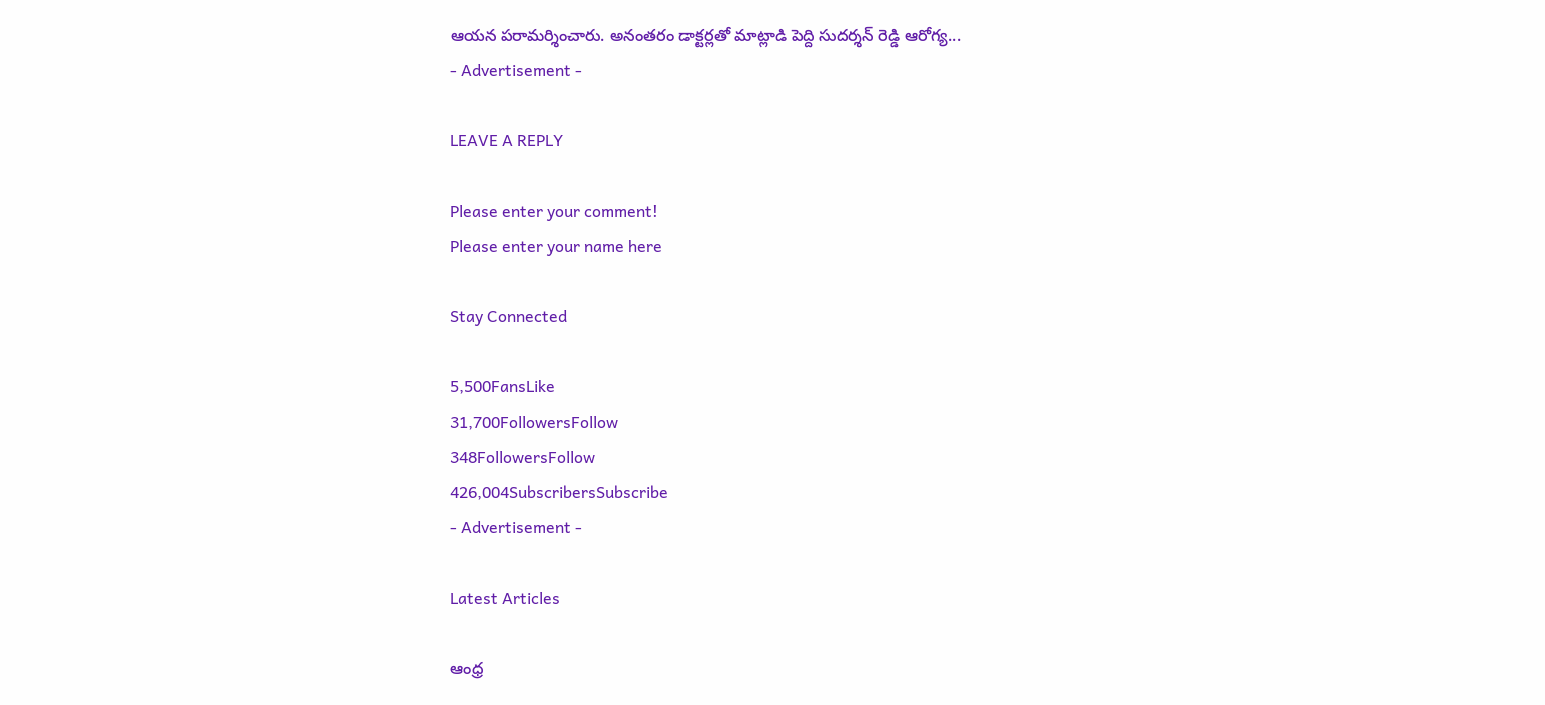ఆయన పరామర్శించారు. అనంతరం డాక్టర్లతో మాట్లాడి పెద్ది సుదర్శన్‌ రెడ్డి ఆరోగ్య...
- Advertisement -

LEAVE A REPLY

Please enter your comment!
Please enter your name here

Stay Connected

5,500FansLike
31,700FollowersFollow
348FollowersFollow
426,004SubscribersSubscribe
- Advertisement -

Latest Articles

ఆంధ్ర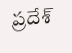ప్రదేశ్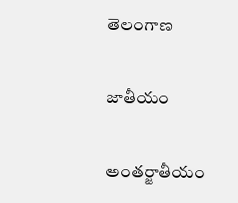తెలంగాణ

జాతీయం

అంతర్జాతీయం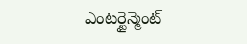ఎంటర్టైన్మెంట్